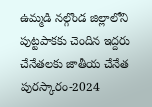ఉమ్మడి నల్గొండ జిల్లాలోని పుట్టపాకకు చెందిన ఇద్దరు చేనేతలకు జాతీయ చేనేత పురస్కారం-2024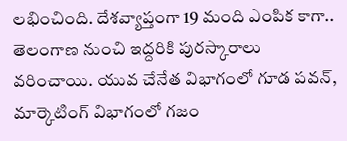లభించింది. దేశవ్యాప్తంగా 19 మంది ఎంపిక కాగా.. తెలంగాణ నుంచి ఇద్దరికి పురస్కారాలు వరించాయి. యువ చేనేత విభాగంలో గూడ పవన్, మార్కెటింగ్ విభాగంలో గజం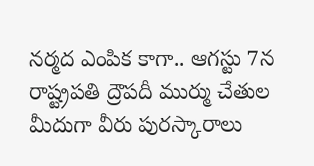నర్మద ఎంపిక కాగా.. ఆగస్టు 7న రాష్ట్రపతి ద్రౌపదీ ముర్ము చేతుల మీదుగా వీరు పురస్కారాలు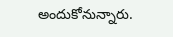అందుకోనున్నారు.